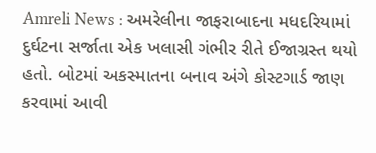Amreli News : અમરેલીના જાફરાબાદના મધદરિયામાં દુર્ઘટના સર્જાતા એક ખલાસી ગંભીર રીતે ઈજાગ્રસ્ત થયો હતો. બોટમાં અકસ્માતના બનાવ અંગે કોસ્ટગાર્ડ જાણ કરવામાં આવી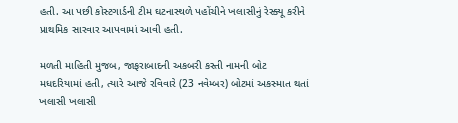હતી. આ પછી કોસ્ટગાર્ડની ટીમ ઘટનાસ્થળે પહોંચીને ખલાસીનું રેસ્ક્યૂ કરીને પ્રાથમિક સારવાર આપવામાં આવી હતી.

મળતી માહિતી મુજબ, જાફરાબાદની અકબરી કસ્તી નામની બોટ મધદરિયામાં હતી, ત્યારે આજે રવિવારે (23 નવેમ્બર) બોટમાં અકસ્માત થતાં ખલાસી ખલાસી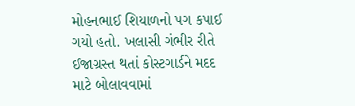મોહનભાઈ શિયાળનો પગ કપાઈ ગયો હતો. ખલાસી ગંભીર રીતે ઈજાગ્રસ્ત થતાં કોસ્ટગાર્ડને મદદ માટે બોલાવવામાં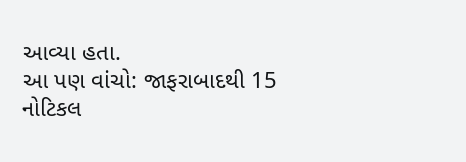આવ્યા હતા.
આ પણ વાંચો: જાફરાબાદથી 15 નોટિકલ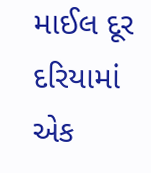માઈલ દૂર દરિયામાં એક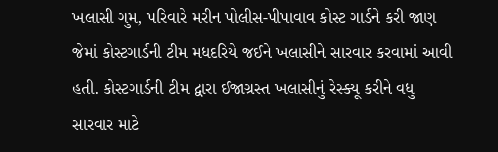ખલાસી ગુમ, પરિવારે મરીન પોલીસ-પીપાવાવ કોસ્ટ ગાર્ડને કરી જાણ
જેમાં કોસ્ટગાર્ડની ટીમ મધદરિયે જઈને ખલાસીને સારવાર કરવામાં આવી હતી. કોસ્ટગાર્ડની ટીમ દ્વારા ઈજાગ્રસ્ત ખલાસીનું રેસ્ક્યૂ કરીને વધુ સારવાર માટે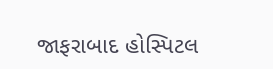જાફરાબાદ હોસ્પિટલ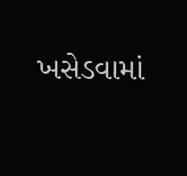ખસેડવામાં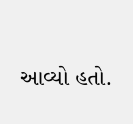આવ્યો હતો.